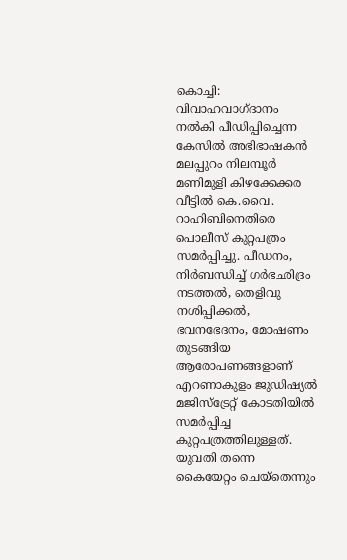കൊച്ചി: വിവാഹവാഗ്ദാനം നൽകി പീഡിപ്പിച്ചെന്ന കേസിൽ അഭിഭാഷകൻ മലപ്പുറം നിലമ്പൂർ മണിമുളി കിഴക്കേക്കര വീട്ടിൽ കെ.വൈ. റാഹിബിനെതിരെ പൊലീസ് കുറ്റപത്രം സമർപ്പിച്ചു. പീഡനം, നിർബന്ധിച്ച് ഗർഭഛിദ്രം നടത്തൽ, തെളിവു നശിപ്പിക്കൽ, ഭവനഭേദനം, മോഷണം തുടങ്ങിയ ആരോപണങ്ങളാണ് എറണാകുളം ജുഡിഷ്യൽ മജിസ്ട്രേറ്റ് കോടതിയിൽ സമർപ്പിച്ച കുറ്റപത്രത്തിലുള്ളത്.
യുവതി തന്നെ കൈയേറ്റം ചെയ്തെന്നും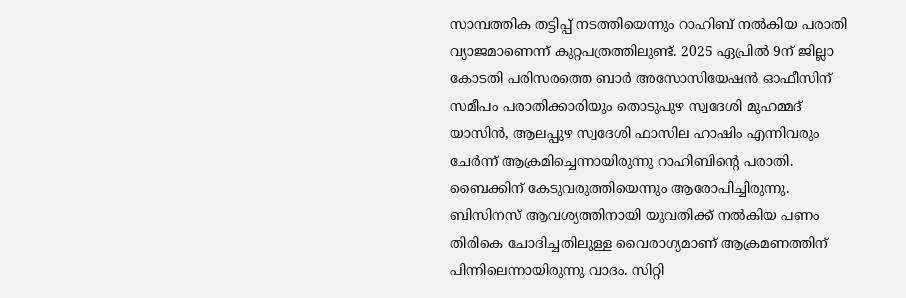സാമ്പത്തിക തട്ടിപ്പ് നടത്തിയെന്നും റാഹിബ് നൽകിയ പരാതി വ്യാജമാണെന്ന് കുറ്റപത്രത്തിലുണ്ട്. 2025 ഏപ്രിൽ 9ന് ജില്ലാ കോടതി പരിസരത്തെ ബാർ അസോസിയേഷൻ ഓഫീസിന് സമീപം പരാതിക്കാരിയും തൊടുപുഴ സ്വദേശി മുഹമ്മദ് യാസിൻ, ആലപ്പുഴ സ്വദേശി ഫാസില ഹാഷിം എന്നിവരും ചേർന്ന് ആക്രമിച്ചെന്നായിരുന്നു റാഹിബിന്റെ പരാതി. ബൈക്കിന് കേടുവരുത്തിയെന്നും ആരോപിച്ചിരുന്നു. ബിസിനസ് ആവശ്യത്തിനായി യുവതിക്ക് നൽകിയ പണം തിരികെ ചോദിച്ചതിലുള്ള വൈരാഗ്യമാണ് ആക്രമണത്തിന് പിന്നിലെന്നായിരുന്നു വാദം. സിറ്റി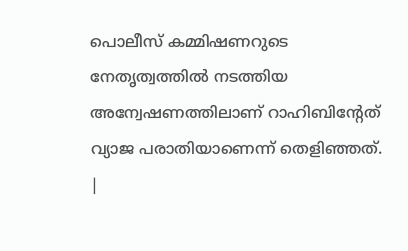പൊലീസ് കമ്മിഷണറുടെ നേതൃത്വത്തിൽ നടത്തിയ അന്വേഷണത്തിലാണ് റാഹിബിന്റേത് വ്യാജ പരാതിയാണെന്ന് തെളിഞ്ഞത്.
|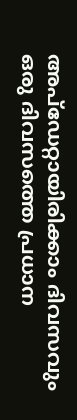അപ്ഡേറ്റായിരിക്കാം ദിവസവും
ഒരു ദിവസത്തെ പ്രധാന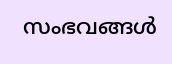സംഭവങ്ങൾ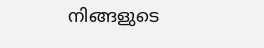നിങ്ങളുടെ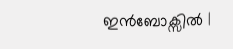ഇൻബോക്സിൽ |